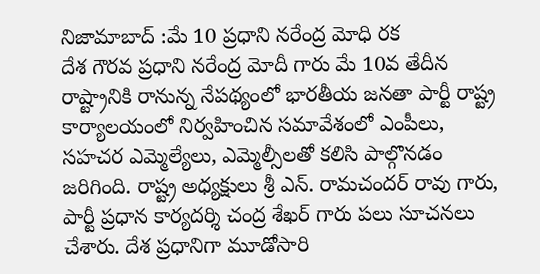నిజామాబాద్ :మే 10 ప్రధాని నరేంద్ర మోధి రక
దేశ గౌరవ ప్రధాని నరేంద్ర మోదీ గారు మే 10వ తేదీన రాష్ట్రానికి రానున్న నేపథ్యంలో భారతీయ జనతా పార్టీ రాష్ట్ర కార్యాలయంలో నిర్వహించిన సమావేశంలో ఎంపీలు, సహచర ఎమ్మెల్యేలు, ఎమ్మెల్సీలతో కలిసి పాల్గొనడం జరిగింది. రాష్ట్ర అధ్యక్షులు శ్రీ ఎన్. రామచందర్ రావు గారు, పార్టీ ప్రధాన కార్యదర్శి చంద్ర శేఖర్ గారు పలు సూచనలు చేశారు. దేశ ప్రధానిగా మూడోసారి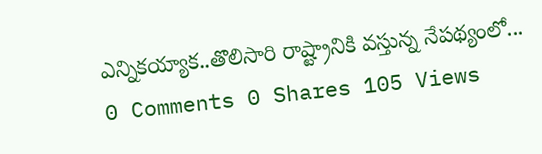ఎన్నికయ్యాక..తొలిసారి రాష్ట్రానికి వస్తున్న నేపథ్యంలో...
0 Comments 0 Shares 105 Views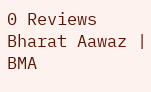0 Reviews
Bharat Aawaz | BMA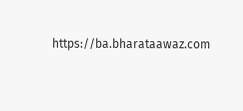https://ba.bharataawaz.com